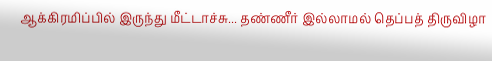ஆக்கிரமிப்பில் இருந்து மீட்டாச்சு... தண்ணீர் இல்லாமல் தெப்பத் திருவிழா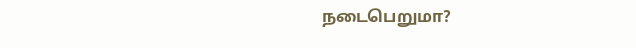நடைபெறுமா?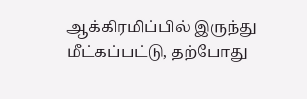ஆக்கிரமிப்பில் இருந்து மீட்கப்பட்டு, தற்போது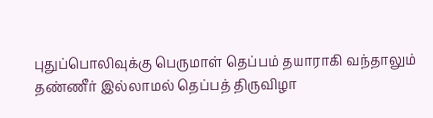புதுப்பொலிவுக்கு பெருமாள் தெப்பம் தயாராகி வந்தாலும் தண்ணீர் இல்லாமல் தெப்பத் திருவிழா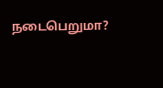நடைபெறுமா?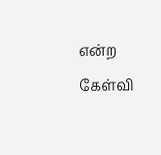என்ற கேள்வி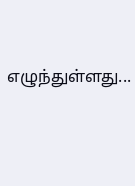எழுந்துள்ளது...